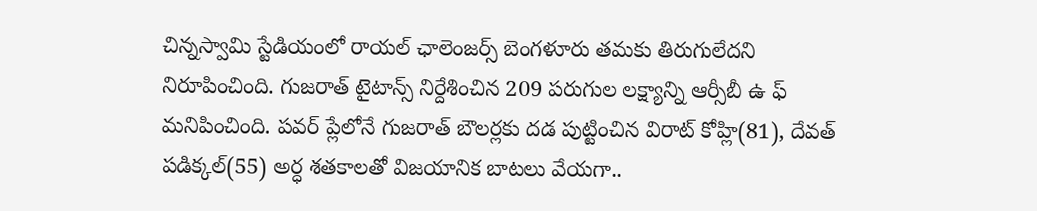చిన్నస్వామి స్టేడియంలో రాయల్ ఛాలెంజర్స్ బెంగళూరు తమకు తిరుగులేదని నిరూపించింది. గుజరాత్ టైటాన్స్ నిర్దేశించిన 209 పరుగుల లక్ష్యాన్ని ఆర్సీబీ ఉ ఫ్ మనిపించింది. పవర్ ప్లేలోనే గుజరాత్ బౌలర్లకు దడ పుట్టించిన విరాట్ కోహ్లి(81), దేవత్ పడిక్కల్(55) అర్ధ శతకాలతో విజయానిక బాటలు వేయగా..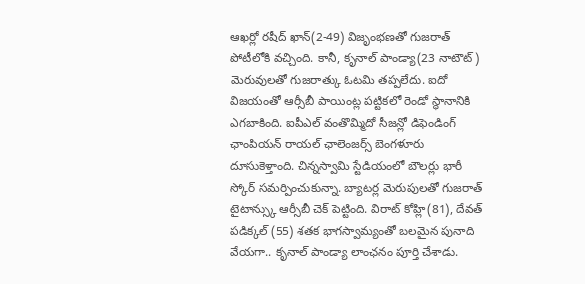ఆఖర్లో రషీద్ ఖాన్(2-49) విజృంభణతో గుజరాత్ పోటీలోకి వచ్చింది. కానీ, కృనాల్ పాండ్యా(23 నాటౌట్) మెరువులతో గుజరాత్కు ఓటమి తప్పలేదు. ఐదో విజయంతో ఆర్సీబీ పాయింట్ల పట్టికలో రెండో స్థానానికి ఎగబాకింది. ఐపీఎల్ వంతొమ్మిదో సీజన్లో డిఫెండింగ్ ఛాంపియన్ రాయల్ ఛాలెంజర్స్ బెంగళూరు దూసుకెళ్తాంది. చిన్నస్వామి స్టేడియంలో బౌలర్లు భారీ స్కోర్ సమర్పించుకున్నా. బ్యాటర్ల మెరుపులతో గుజరాత్ టైటాన్స్కు ఆర్సీబీ చెక్ పెట్టింది. విరాట్ కోహ్లి(81), దేవత్ పడిక్కల్ (55) శతక భాగస్వామ్యంతో బలమైన పునాది వేయగా.. కృనాల్ పాండ్యా లాంఛనం పూర్తి చేశాడు.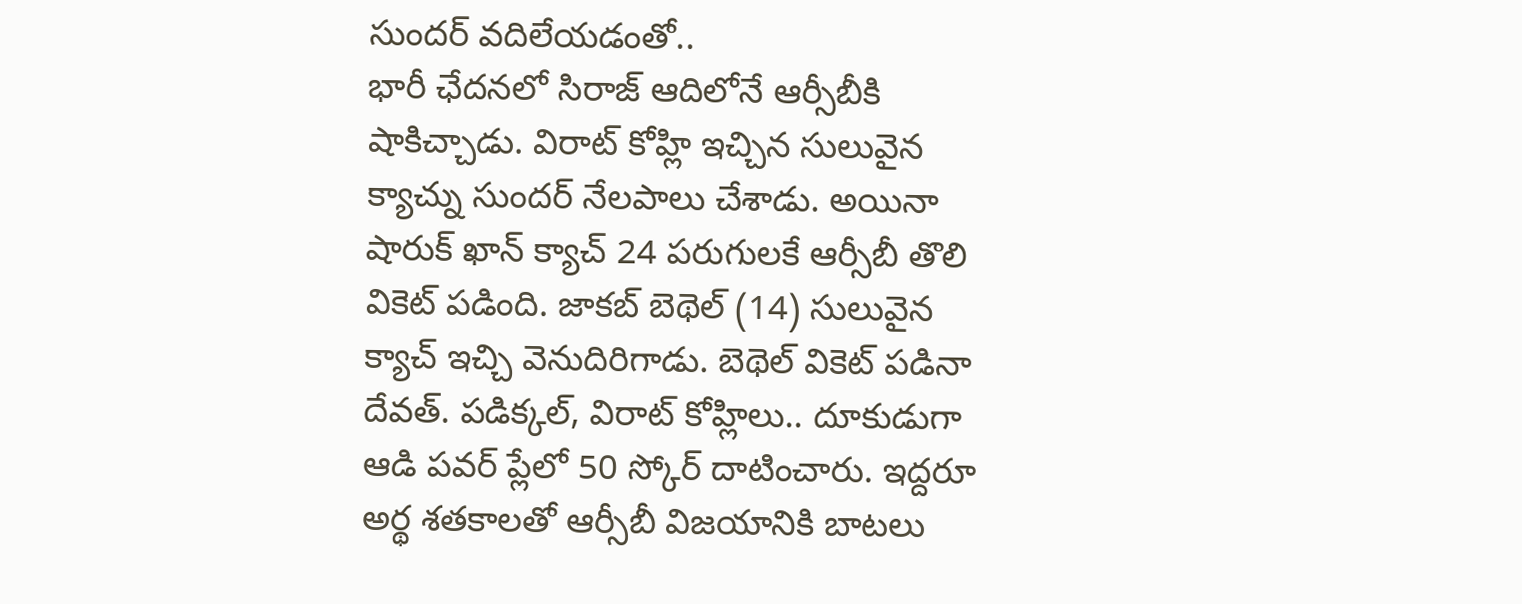సుందర్ వదిలేయడంతో..
భారీ ఛేదనలో సిరాజ్ ఆదిలోనే ఆర్సీబీకి షాకిచ్చాడు. విరాట్ కోహ్లి ఇచ్చిన సులువైన క్యాచ్ను సుందర్ నేలపాలు చేశాడు. అయినా షారుక్ ఖాన్ క్యాచ్ 24 పరుగులకే ఆర్సీబీ తొలి వికెట్ పడింది. జాకబ్ బెథెల్ (14) సులువైన క్యాచ్ ఇచ్చి వెనుదిరిగాడు. బెథెల్ వికెట్ పడినా దేవత్. పడిక్కల్, విరాట్ కోహ్లిలు.. దూకుడుగా ఆడి పవర్ ప్లేలో 50 స్కోర్ దాటించారు. ఇద్దరూ అర్థ శతకాలతో ఆర్సీబీ విజయానికి బాటలు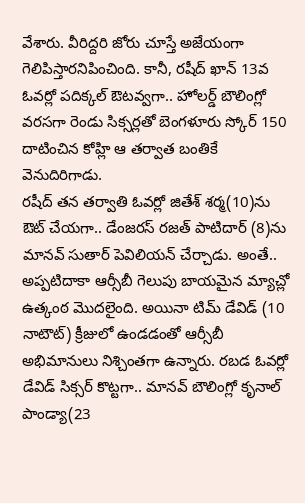వేశారు. వీరిద్దరి జోరు చూస్తే అజేయంగా గెలిపిస్తారనిపించింది. కానీ, రషీద్ ఖాన్ 13వ ఓవర్లో పదిక్కల్ ఔటవ్వగా.. హోలర్డ్ బౌలింగ్లో వరసగా రెండు సిక్సర్లతో బెంగళూరు స్కోర్ 150 దాటించిన కోహ్లి ఆ తర్వాత బంతికే వెనుదిరిగాడు.
రషీద్ తన తర్వాతి ఓవర్లో జితేశ్ శర్మ(10)ను ఔట్ చేయగా.. డేంజరస్ రజత్ పాటిదార్ (8)ను మానవ్ సుతార్ పెవిలియన్ చేర్చాడు. అంతే.. అప్పటిదాకా ఆర్సీబీ గెలుపు బాయమైన మ్యాచ్లో ఉత్కంఠ మొదలైంది. అయినా టిమ్ డేవిడ్ (10 నాటౌట్) క్రీజులో ఉండడంతో ఆర్సీబీ అభిమానులు నిశ్చింతగా ఉన్నారు. రబడ ఓవర్లో డేవిడ్ సిక్సర్ కొట్టగా.. మానవ్ బౌలింగ్లో కృనాల్ పాండ్యా(23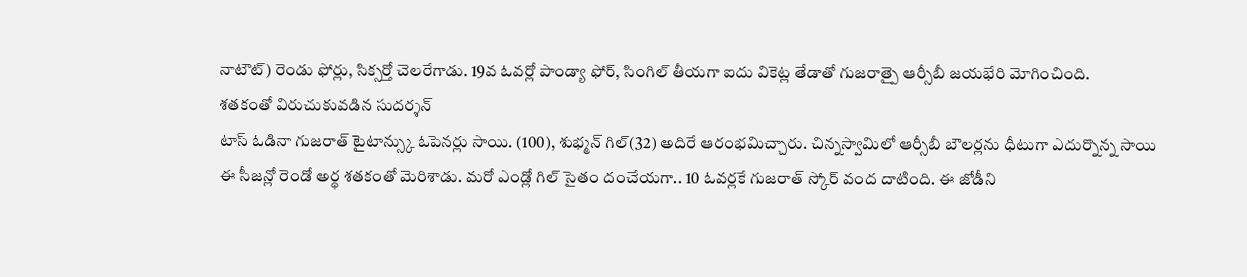నాటౌట్) రెండు ఫోర్లు, సిక్సర్తో చెలరేగాడు. 19వ ఓవర్లో పాండ్యా ఫోర్, సింగిల్ తీయగా ఐదు వికెట్ల తేడాతో గుజరాత్పై ఆర్సీబీ జయభేరి మోగించింది.
శతకంతో విరుచుకువడిన సుదర్శన్
టాస్ ఓడినా గుజరాత్ టైటాన్స్కు ఓపెనర్లు సాయి. (100), శుభ్మన్ గిల్(32) అదిరే ఆరంభమిచ్చారు. చిన్నస్వామిలో ఆర్సీబీ బౌలర్లను ధీటుగా ఎదుర్నొన్న సాయి ఈ సీజన్లో రెండో అర్థ శతకంతో మెరిశాడు. మరో ఎండ్లో గిల్ సైతం దంచేయగా.. 10 ఓవర్లకే గుజరాత్ స్కోర్ వంద దాటింది. ఈ జోడీని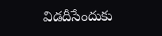విడదీసేందుకు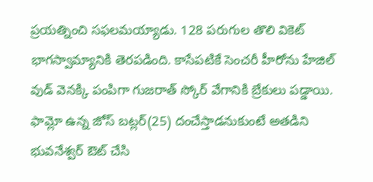ప్రయత్నించి సఫలమయ్యాడు. 128 పరుగుల తొలి వికెట్ భాగస్వామ్యానికి తెరపడింది. కాసేపటికే సెంచరీ హీరోను హేజిల్ వుడ్ వెనక్కి పంపిగా గుజరాత్ స్కోర్ వేగానికి బ్రేకులు పడ్డాయి. ఫామ్లో ఉన్న జోస్ బట్లర్(25) దంచేస్తాడనుకుంటే అతడిని భువనేశ్వర్ ఔట్ చేసి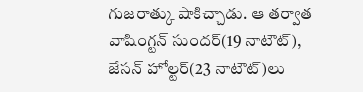గుజరాత్కు షాకిచ్చాడు. ఆ తర్వాత వాషింగ్టన్ సుందర్(19 నాటౌట్), జేసన్ హోల్టర్(23 నాటౌట్)లు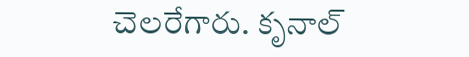చెలరేగారు. కృనాల్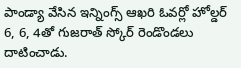పాండ్యా వేసిన ఇన్నింగ్స్ ఆఖరి ఓవర్లో హోల్డర్ 6, 6, 4తో గుజరాత్ స్కోర్ రెండొండలు దాటించాడు.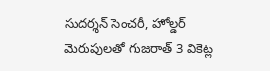సుదర్శన్ సెంచరీ, హోల్డర్ మెరుపులతో గుజరాత్ 3 వికెట్ల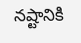నష్టానికి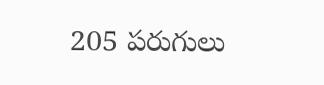205 పరుగులు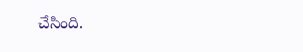చేసింది.